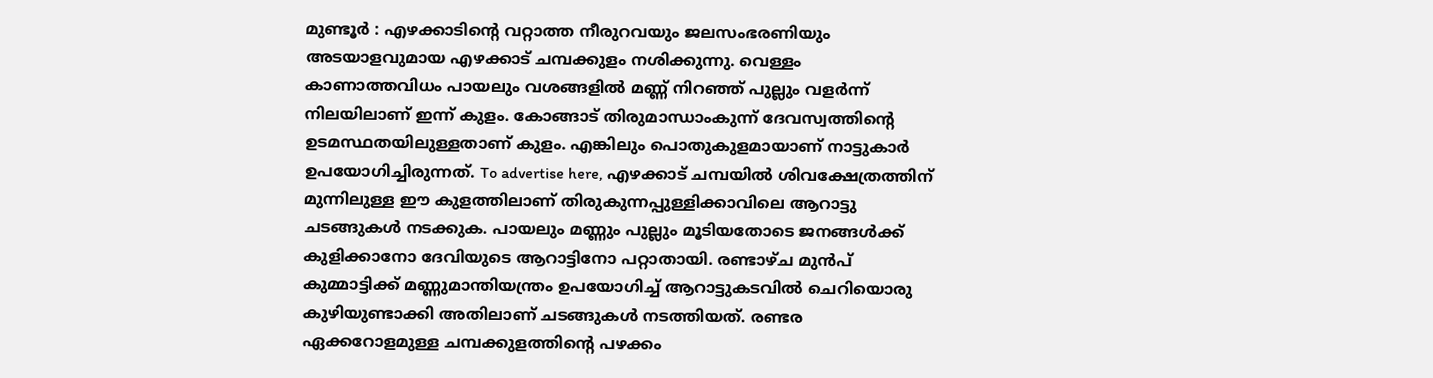മുണ്ടൂർ : എഴക്കാടിന്റെ വറ്റാത്ത നീരുറവയും ജലസംഭരണിയും അടയാളവുമായ എഴക്കാട് ചമ്പക്കുളം നശിക്കുന്നു. വെള്ളം കാണാത്തവിധം പായലും വശങ്ങളിൽ മണ്ണ് നിറഞ്ഞ് പുല്ലും വളർന്ന് നിലയിലാണ് ഇന്ന് കുളം. കോങ്ങാട് തിരുമാന്ധാംകുന്ന് ദേവസ്വത്തിന്റെ ഉടമസ്ഥതയിലുള്ളതാണ് കുളം. എങ്കിലും പൊതുകുളമായാണ് നാട്ടുകാർ ഉപയോഗിച്ചിരുന്നത്. To advertise here, എഴക്കാട് ചമ്പയിൽ ശിവക്ഷേത്രത്തിന് മുന്നിലുള്ള ഈ കുളത്തിലാണ് തിരുകുന്നപ്പുള്ളിക്കാവിലെ ആറാട്ടു ചടങ്ങുകൾ നടക്കുക. പായലും മണ്ണും പുല്ലും മൂടിയതോടെ ജനങ്ങൾക്ക് കുളിക്കാനോ ദേവിയുടെ ആറാട്ടിനോ പറ്റാതായി. രണ്ടാഴ്ച മുൻപ് കുമ്മാട്ടിക്ക് മണ്ണുമാന്തിയന്ത്രം ഉപയോഗിച്ച് ആറാട്ടുകടവിൽ ചെറിയൊരു കുഴിയുണ്ടാക്കി അതിലാണ് ചടങ്ങുകൾ നടത്തിയത്. രണ്ടര ഏക്കറോളമുള്ള ചമ്പക്കുളത്തിന്റെ പഴക്കം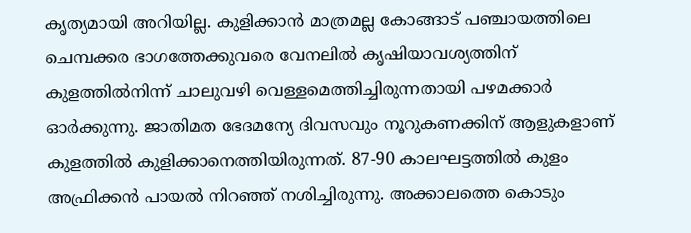കൃത്യമായി അറിയില്ല. കുളിക്കാൻ മാത്രമല്ല കോങ്ങാട് പഞ്ചായത്തിലെ ചെമ്പക്കര ഭാഗത്തേക്കുവരെ വേനലിൽ കൃഷിയാവശ്യത്തിന് കുളത്തിൽനിന്ന് ചാലുവഴി വെള്ളമെത്തിച്ചിരുന്നതായി പഴമക്കാർ ഓർക്കുന്നു. ജാതിമത ഭേദമന്യേ ദിവസവും നൂറുകണക്കിന് ആളുകളാണ് കുളത്തിൽ കുളിക്കാനെത്തിയിരുന്നത്. 87-90 കാലഘട്ടത്തിൽ കുളം അഫ്രിക്കൻ പായൽ നിറഞ്ഞ് നശിച്ചിരുന്നു. അക്കാലത്തെ കൊടും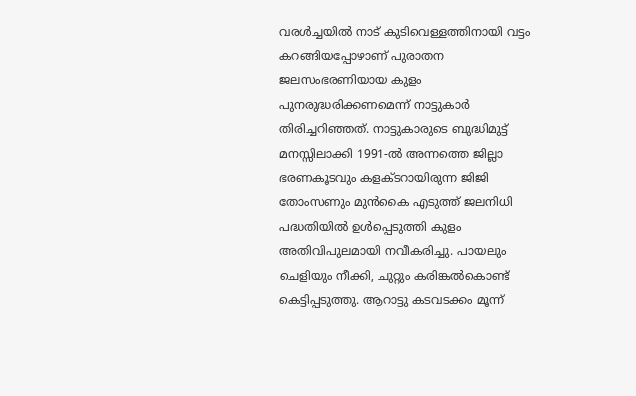വരൾച്ചയിൽ നാട് കുടിവെള്ളത്തിനായി വട്ടം കറങ്ങിയപ്പോഴാണ് പുരാതന ജലസംഭരണിയായ കുളം പുനരുദ്ധരിക്കണമെന്ന് നാട്ടുകാർ തിരിച്ചറിഞ്ഞത്. നാട്ടുകാരുടെ ബുദ്ധിമുട്ട് മനസ്സിലാക്കി 1991-ൽ അന്നത്തെ ജില്ലാ ഭരണകൂടവും കളക്ടറായിരുന്ന ജിജി തോംസണും മുൻകൈ എടുത്ത് ജലനിധി പദ്ധതിയിൽ ഉൾപ്പെടുത്തി കുളം അതിവിപുലമായി നവീകരിച്ചു. പായലും ചെളിയും നീക്കി, ചുറ്റും കരിങ്കൽകൊണ്ട് കെട്ടിപ്പടുത്തു. ആറാട്ടു കടവടക്കം മൂന്ന്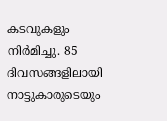കടവുകളും നിർമിച്ചു. 85 ദിവസങ്ങളിലായി നാട്ടുകാരുടെയും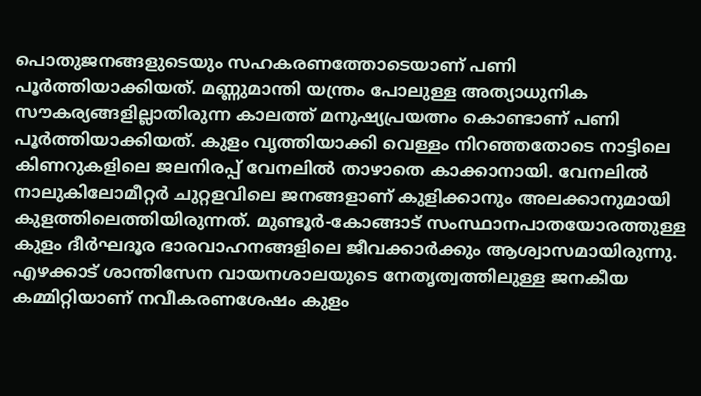പൊതുജനങ്ങളുടെയും സഹകരണത്തോടെയാണ് പണി പൂർത്തിയാക്കിയത്. മണ്ണുമാന്തി യന്ത്രം പോലുള്ള അത്യാധുനിക സൗകര്യങ്ങളില്ലാതിരുന്ന കാലത്ത് മനുഷ്യപ്രയത്നം കൊണ്ടാണ് പണി പൂർത്തിയാക്കിയത്. കുളം വൃത്തിയാക്കി വെള്ളം നിറഞ്ഞതോടെ നാട്ടിലെ കിണറുകളിലെ ജലനിരപ്പ് വേനലിൽ താഴാതെ കാക്കാനായി. വേനലിൽ നാലുകിലോമീറ്റർ ചുറ്റളവിലെ ജനങ്ങളാണ് കുളിക്കാനും അലക്കാനുമായി കുളത്തിലെത്തിയിരുന്നത്. മുണ്ടൂർ-കോങ്ങാട് സംസ്ഥാനപാതയോരത്തുള്ള കുളം ദീർഘദൂര ഭാരവാഹനങ്ങളിലെ ജീവക്കാർക്കും ആശ്വാസമായിരുന്നു. എഴക്കാട് ശാന്തിസേന വായനശാലയുടെ നേതൃത്വത്തിലുള്ള ജനകീയ കമ്മിറ്റിയാണ് നവീകരണശേഷം കുളം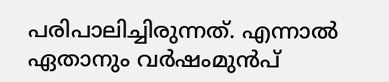പരിപാലിച്ചിരുന്നത്. എന്നാൽ ഏതാനും വർഷംമുൻപ്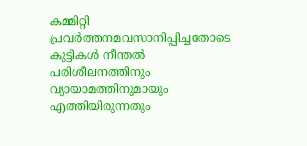കമ്മിറ്റി പ്രവർത്തനമവസാനിപ്പിച്ചതോടെ കുട്ടികൾ നീന്തൽ പരിശീലനത്തിനും വ്യായാമത്തിനുമായും എത്തിയിരുന്നതും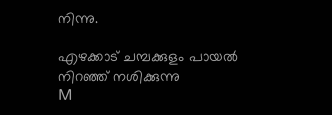നിന്നു.

എഴക്കാട് ചമ്പക്കുളം പായൽ നിറഞ്ഞ് നശിക്കുന്നു
M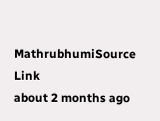MathrubhumiSource Link
about 2 months ago